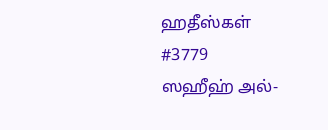ஹதீஸ்கள்
#3779
ஸஹீஹ் அல்-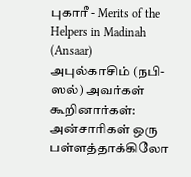புகாரீ - Merits of the Helpers in Madinah (Ansaar)
அபுல்காசிம் (நபி-ஸல்) அவர்கள் கூறினார்கள்: அன்சாரிகள் ஒரு பள்ளத்தாக்கிலோ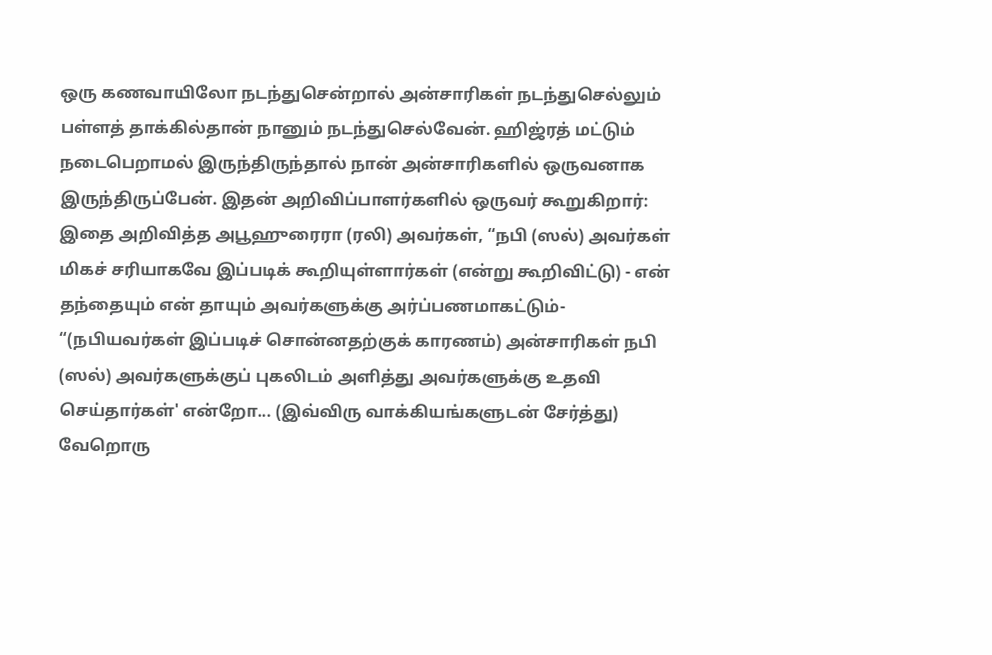ஒரு கணவாயிலோ நடந்துசென்றால் அன்சாரிகள் நடந்துசெல்லும் பள்ளத் தாக்கில்தான் நானும் நடந்துசெல்வேன். ஹிஜ்ரத் மட்டும் நடைபெறாமல் இருந்திருந்தால் நான் அன்சாரிகளில் ஒருவனாக இருந்திருப்பேன். இதன் அறிவிப்பாளர்களில் ஒருவர் கூறுகிறார்: இதை அறிவித்த அபூஹுரைரா (ரலி) அவர்கள், “நபி (ஸல்) அவர்கள் மிகச் சரியாகவே இப்படிக் கூறியுள்ளார்கள் (என்று கூறிவிட்டு) - என் தந்தையும் என் தாயும் அவர்களுக்கு அர்ப்பணமாகட்டும்- “(நபியவர்கள் இப்படிச் சொன்னதற்குக் காரணம்) அன்சாரிகள் நபி (ஸல்) அவர்களுக்குப் புகலிடம் அளித்து அவர்களுக்கு உதவி செய்தார்கள்' என்றோ... (இவ்விரு வாக்கியங்களுடன் சேர்த்து) வேறொரு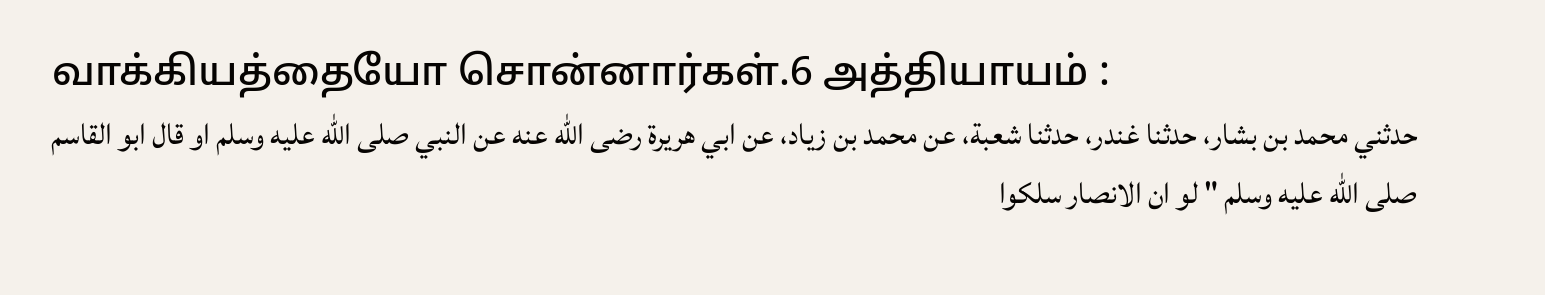வாக்கியத்தையோ சொன்னார்கள்.6 அத்தியாயம் :
حدثني محمد بن بشار، حدثنا غندر، حدثنا شعبة، عن محمد بن زياد، عن ابي هريرة رضى الله عنه عن النبي صلى الله عليه وسلم او قال ابو القاسم صلى الله عليه وسلم " لو ان الانصار سلكوا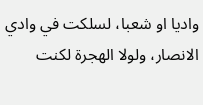واديا او شعبا، لسلكت في وادي الانصار، ولولا الهجرة لكنت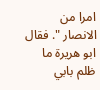امرا من الانصار ". فقال ابو هريرة ما ظلم بابي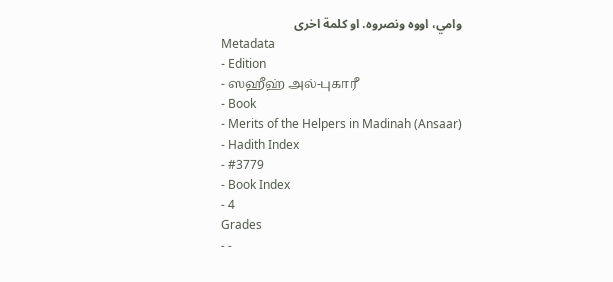وامي، اووه ونصروه. او كلمة اخرى
Metadata
- Edition
- ஸஹீஹ் அல்-புகாரீ
- Book
- Merits of the Helpers in Madinah (Ansaar)
- Hadith Index
- #3779
- Book Index
- 4
Grades
- -